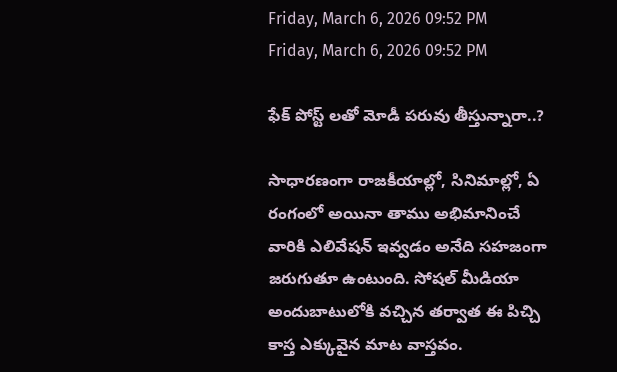Friday, March 6, 2026 09:52 PM
Friday, March 6, 2026 09:52 PM

ఫేక్ పోస్ట్ లతో మోడీ పరువు తీస్తున్నారా..?

సాధారణంగా రాజకీయాల్లో, సినిమాల్లో, ఏ రంగంలో అయినా తాము అభిమానించే వారికి ఎలివేషన్ ఇవ్వడం అనేది సహజంగా జరుగుతూ ఉంటుంది. సోషల్ మీడియా అందుబాటులోకి వచ్చిన తర్వాత ఈ పిచ్చి కాస్త ఎక్కువైన మాట వాస్తవం.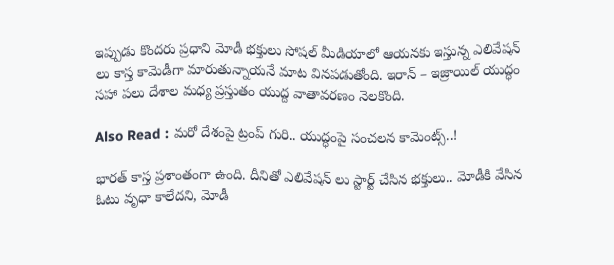ఇప్పుడు కొందరు ప్రధాని మోడీ భక్తులు సోషల్ మీడియాలో ఆయనకు ఇస్తున్న ఎలివేషన్ లు కాస్త కామెడీగా మారుతున్నాయనే మాట వినపడుతోంది. ఇరాన్ – ఇజ్రాయిల్ యుద్ధం సహా పలు దేశాల మధ్య ప్రస్తుతం యుద్ద వాతావరణం నెలకొంది.

Also Read : మరో దేశంపై ట్రంప్ గురి.. యుద్ధంపై సంచలన కామెంట్స్..!

భారత్ కాస్త ప్రశాంతంగా ఉంది. దీనితో ఎలివేషన్ లు స్టార్ట్ చేసిన భక్తులు.. మోడీకి వేసిన ఓటు వృధా కాలేదని, మోడీ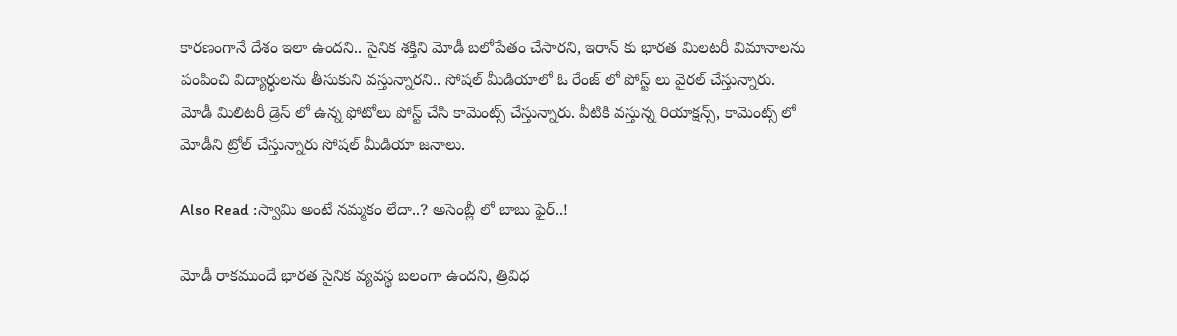కారణంగానే దేశం ఇలా ఉందని.. సైనిక శక్తిని మోడీ బలోపేతం చేసారని, ఇరాన్ కు భారత మిలటరీ విమానాలను పంపించి విద్యార్ధులను తీసుకుని వస్తున్నారని.. సోషల్ మీడియాలో ఓ రేంజ్ లో పోస్ట్ లు వైరల్ చేస్తున్నారు. మోడీ మిలిటరీ డ్రెస్ లో ఉన్న ఫోటోలు పోస్ట్ చేసి కామెంట్స్ చేస్తున్నారు. వీటికి వస్తున్న రియాక్షన్స్, కామెంట్స్ లో మోడీని ట్రోల్ చేస్తున్నారు సోషల్ మీడియా జనాలు.

Also Read :స్వామి అంటే నమ్మకం లేదా..? అసెంబ్లీ లో బాబు ఫైర్..!

మోడీ రాకముందే భారత సైనిక వ్యవస్థ బలంగా ఉందని, త్రివిధ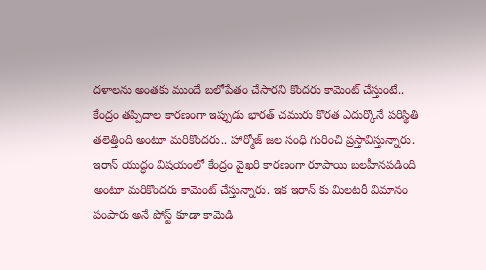దళాలను అంతకు ముందే బలోపేతం చేసారని కొందరు కామెంట్ చేస్తుంటే.. కేంద్రం తప్పిదాల కారణంగా ఇప్పుడు భారత్ చమురు కొరత ఎదుర్కొనే పరిస్థితి తలెత్తింది అంటూ మరికొందరు.. హార్మోజ్ జల సంధి గురించి ప్రస్తావిస్తున్నారు. ఇరాన్ యుద్ధం విషయంలో కేంద్రం వైఖరి కారణంగా రూపాయి బలహీనపడింది అంటూ మరికొందరు కామెంట్ చేస్తున్నారు. ఇక ఇరాన్ కు మిలటరీ విమానం పంపారు అనే పోస్ట్ కూడా కామెడి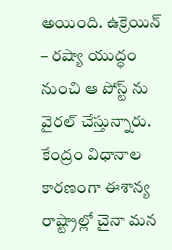అయింది. ఉక్రెయిన్ – రష్యా యుద్ధం నుంచి ఆ పోస్ట్ ను వైరల్ చేస్తున్నారు. కేంద్రం విధానాల కారణంగా ఈశాన్య రాష్ట్రాల్లో చైనా మన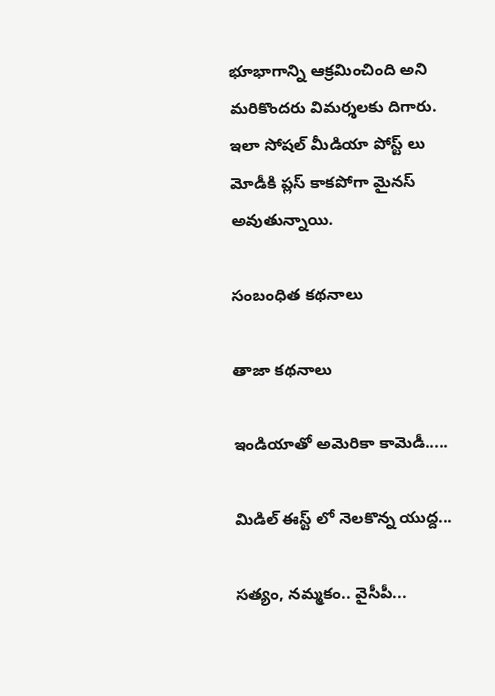భూభాగాన్ని ఆక్రమించింది అని మరికొందరు విమర్శలకు దిగారు. ఇలా సోషల్ మీడియా పోస్ట్ లు మోడీకి ప్లస్ కాకపోగా మైనస్ అవుతున్నాయి.

సంబంధిత కథనాలు

తాజా కథనాలు

ఇండియాతో అమెరికా కామెడీ.....

మిడిల్ ఈస్ట్ లో నెలకొన్న యుద్ద...

సత్యం, నమ్మకం.. వైసీపీ...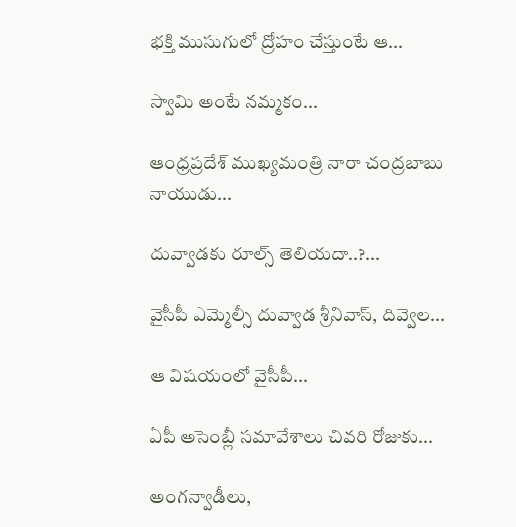భక్తి ముసుగులో ద్రోహం చేస్తుంటే ఆ...

స్వామి అంటే నమ్మకం...

ఆంధ్రప్రదేశ్ ముఖ్యమంత్రి నారా చంద్రబాబు నాయుడు...

దువ్వాడకు రూల్స్ తెలియదా..?...

వైసీపీ ఎమ్మెల్సీ దువ్వాడ శ్రీనివాస్, దివ్వెల...

ఆ విషయంలో వైసీపీ...

ఏపీ అసెంబ్లీ సమావేశాలు చివరి రోజుకు...

అంగన్వాడీలు,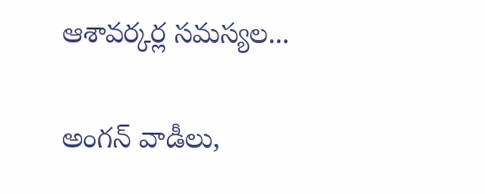ఆశావర్కర్ల సమస్యల...

అంగన్ వాడీలు,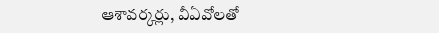ఆశావర్కర్లు, వీఏవోలతో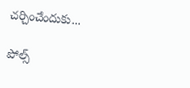చర్చించేందుకు...

పోల్స్